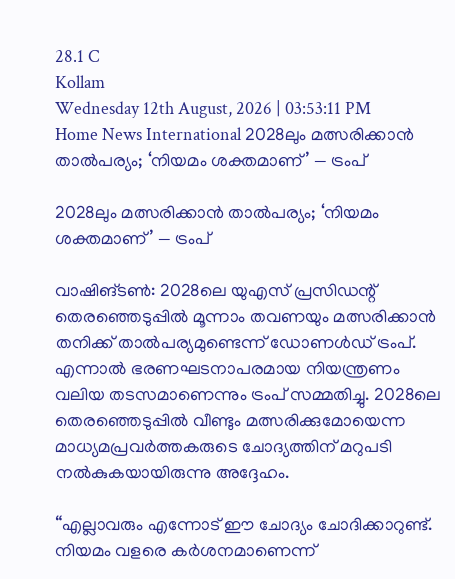28.1 C
Kollam
Wednesday 12th August, 2026 | 03:53:11 PM
Home News International 2028ലും മത്സരിക്കാൻ താൽപര്യം; ‘നിയമം ശക്തമാണ്’ — ട്രംപ്

2028ലും മത്സരിക്കാൻ താൽപര്യം; ‘നിയമം ശക്തമാണ്’ — ട്രംപ്

വാഷിങ്ടൺ: 2028ലെ യുഎസ് പ്രസിഡന്റ് തെരഞ്ഞെടുപ്പിൽ മൂന്നാം തവണയും മത്സരിക്കാൻ തനിക്ക് താൽപര്യമുണ്ടെന്ന് ഡോണൾഡ് ട്രംപ്. എന്നാൽ ഭരണഘടനാപരമായ നിയന്ത്രണം വലിയ തടസമാണെന്നും ട്രംപ് സമ്മതിച്ചു. 2028ലെ തെരഞ്ഞെടുപ്പിൽ വീണ്ടും മത്സരിക്കുമോയെന്ന മാധ്യമപ്രവർത്തകരുടെ ചോദ്യത്തിന് മറുപടി നൽകുകയായിരുന്നു അദ്ദേഹം.

“എല്ലാവരും എന്നോട് ഈ ചോദ്യം ചോദിക്കാറുണ്ട്. നിയമം വളരെ കർശനമാണെന്ന്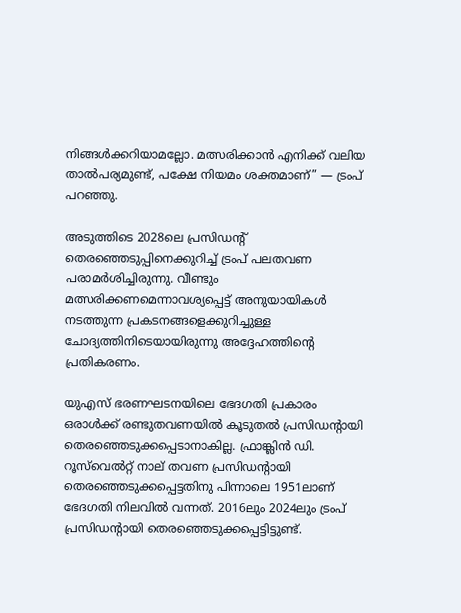നിങ്ങൾക്കറിയാമല്ലോ. മത്സരിക്കാൻ എനിക്ക് വലിയ താൽപര്യമുണ്ട്, പക്ഷേ നിയമം ശക്തമാണ്” — ട്രംപ് പറഞ്ഞു.

അടുത്തിടെ 2028ലെ പ്രസിഡന്റ് തെരഞ്ഞെടുപ്പിനെക്കുറിച്ച് ട്രംപ് പലതവണ പരാമർശിച്ചിരുന്നു. വീണ്ടും മത്സരിക്കണമെന്നാവശ്യപ്പെട്ട് അനുയായികൾ നടത്തുന്ന പ്രകടനങ്ങളെക്കുറിച്ചുള്ള ചോദ്യത്തിനിടെയായിരുന്നു അദ്ദേഹത്തിന്റെ പ്രതികരണം.

യുഎസ് ഭരണഘടനയിലെ ഭേദഗതി പ്രകാരം ഒരാൾക്ക് രണ്ടുതവണയിൽ കൂടുതൽ പ്രസിഡന്റായി തെരഞ്ഞെടുക്കപ്പെടാനാകില്ല. ഫ്രാങ്ക്ലിൻ ഡി. റൂസ്‌വെൽറ്റ് നാല് തവണ പ്രസിഡന്റായി തെരഞ്ഞെടുക്കപ്പെട്ടതിനു പിന്നാലെ 1951ലാണ് ഭേദഗതി നിലവിൽ വന്നത്. 2016ലും 2024ലും ട്രംപ് പ്രസിഡന്റായി തെരഞ്ഞെടുക്കപ്പെട്ടിട്ടുണ്ട്.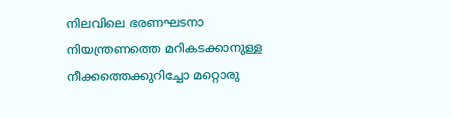നിലവിലെ ഭരണഘടനാ നിയന്ത്രണത്തെ മറികടക്കാനുള്ള നീക്കത്തെക്കുറിച്ചോ മറ്റൊരു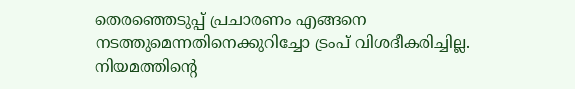തെരഞ്ഞെടുപ്പ് പ്രചാരണം എങ്ങനെ നടത്തുമെന്നതിനെക്കുറിച്ചോ ട്രംപ് വിശദീകരിച്ചില്ല. നിയമത്തിന്റെ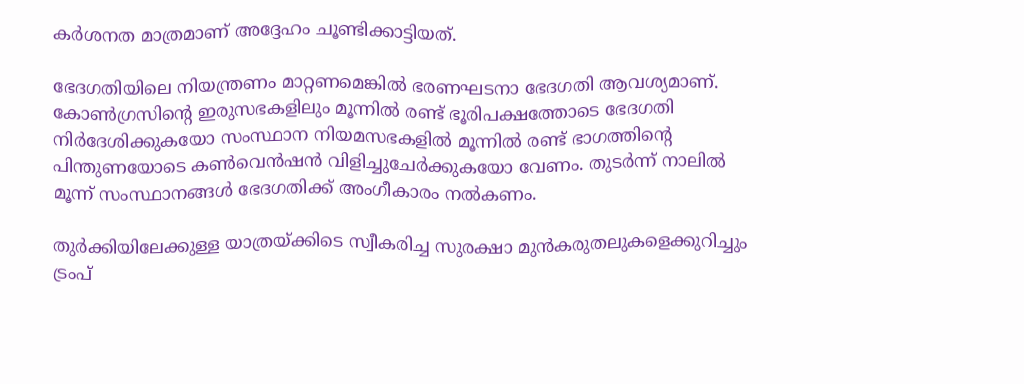കർശനത മാത്രമാണ് അദ്ദേഹം ചൂണ്ടിക്കാട്ടിയത്.

ഭേദഗതിയിലെ നിയന്ത്രണം മാറ്റണമെങ്കിൽ ഭരണഘടനാ ഭേദഗതി ആവശ്യമാണ്. കോൺഗ്രസിന്റെ ഇരുസഭകളിലും മൂന്നിൽ രണ്ട് ഭൂരിപക്ഷത്തോടെ ഭേദഗതി നിർദേശിക്കുകയോ സംസ്ഥാന നിയമസഭകളിൽ മൂന്നിൽ രണ്ട് ഭാഗത്തിന്റെ പിന്തുണയോടെ കൺവെൻഷൻ വിളിച്ചുചേർക്കുകയോ വേണം. തുടർന്ന് നാലിൽ മൂന്ന് സംസ്ഥാനങ്ങൾ ഭേദഗതിക്ക് അംഗീകാരം നൽകണം.

തുര്‍ക്കിയിലേക്കുള്ള യാത്രയ്ക്കിടെ സ്വീകരിച്ച സുരക്ഷാ മുൻകരുതലുകളെക്കുറിച്ചും ട്രംപ്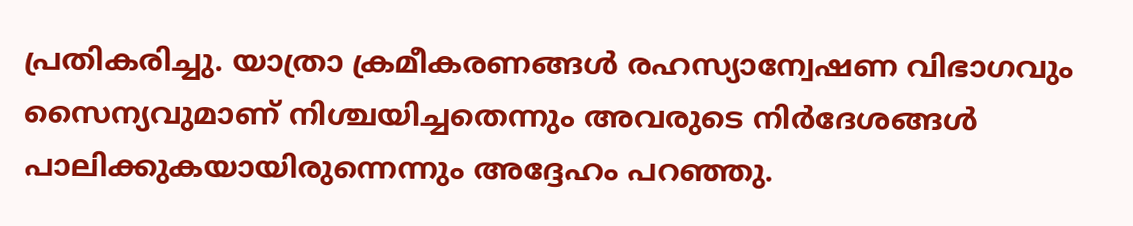പ്രതികരിച്ചു. യാത്രാ ക്രമീകരണങ്ങൾ രഹസ്യാന്വേഷണ വിഭാഗവും സൈന്യവുമാണ് നിശ്ചയിച്ചതെന്നും അവരുടെ നിർദേശങ്ങൾ പാലിക്കുകയായിരുന്നെന്നും അദ്ദേഹം പറഞ്ഞു.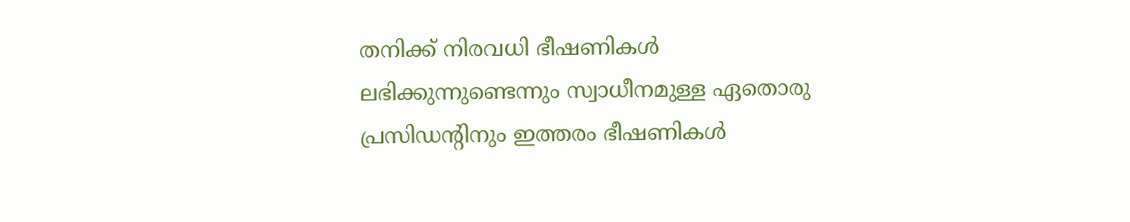തനിക്ക് നിരവധി ഭീഷണികൾ ലഭിക്കുന്നുണ്ടെന്നും സ്വാധീനമുള്ള ഏതൊരു പ്രസിഡന്റിനും ഇത്തരം ഭീഷണികൾ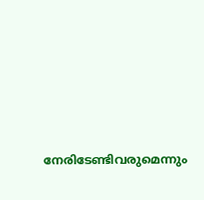നേരിടേണ്ടിവരുമെന്നും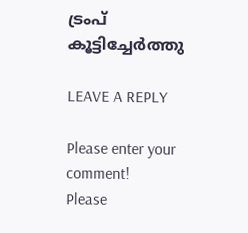ട്രംപ് കൂട്ടിച്ചേർത്തു

LEAVE A REPLY

Please enter your comment!
Please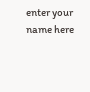enter your name here